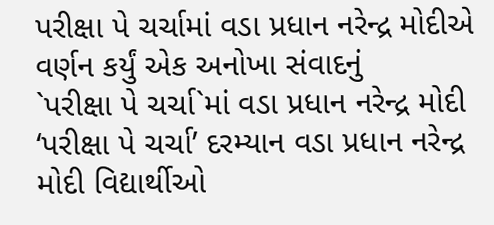પરીક્ષા પે ચર્ચામાં વડા પ્રધાન નરેન્દ્ર મોદીએ વર્ણન કર્યું એક અનોખા સંવાદનું
`પરીક્ષા પે ચર્ચા`માં વડા પ્રધાન નરેન્દ્ર મોદી
‘પરીક્ષા પે ચર્ચા’ દરમ્યાન વડા પ્રધાન નરેન્દ્ર મોદી વિદ્યાર્થીઓ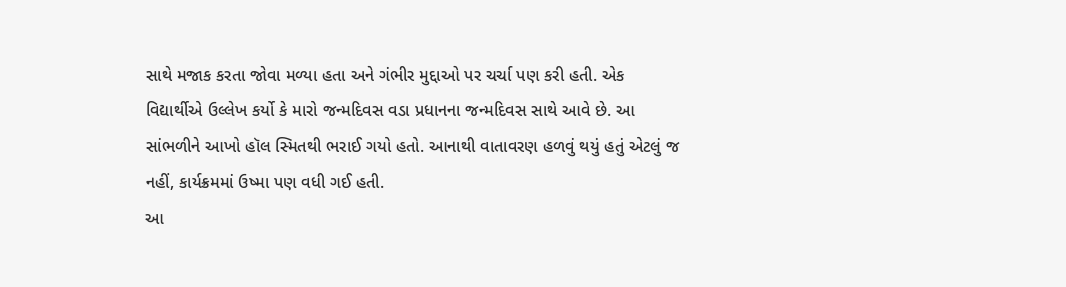સાથે મજાક કરતા જોવા મળ્યા હતા અને ગંભીર મુદ્દાઓ પર ચર્ચા પણ કરી હતી. એક વિદ્યાર્થીએ ઉલ્લેખ કર્યો કે મારો જન્મદિવસ વડા પ્રધાનના જન્મદિવસ સાથે આવે છે. આ સાંભળીને આખો હૉલ સ્મિતથી ભરાઈ ગયો હતો. આનાથી વાતાવરણ હળવું થયું હતું એટલું જ નહીં, કાર્યક્રમમાં ઉષ્મા પણ વધી ગઈ હતી.
આ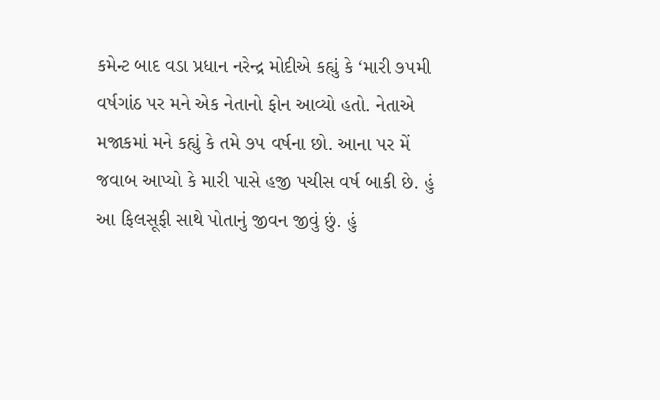કમેન્ટ બાદ વડા પ્રધાન નરેન્દ્ર મોદીએ કહ્યું કે ‘મારી ૭૫મી વર્ષગાંઠ પર મને એક નેતાનો ફોન આવ્યો હતો. નેતાએ મજાકમાં મને કહ્યું કે તમે ૭૫ વર્ષના છો. આના પર મેં જવાબ આપ્યો કે મારી પાસે હજી પચીસ વર્ષ બાકી છે. હું આ ફિલસૂફી સાથે પોતાનું જીવન જીવું છું. હું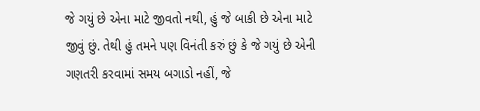જે ગયું છે એના માટે જીવતો નથી, હું જે બાકી છે એના માટે જીવું છું. તેથી હું તમને પણ વિનંતી કરું છું કે જે ગયું છે એની ગણતરી કરવામાં સમય બગાડો નહીં, જે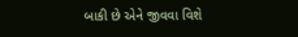બાકી છે એને જીવવા વિશે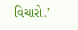વિચારો.’